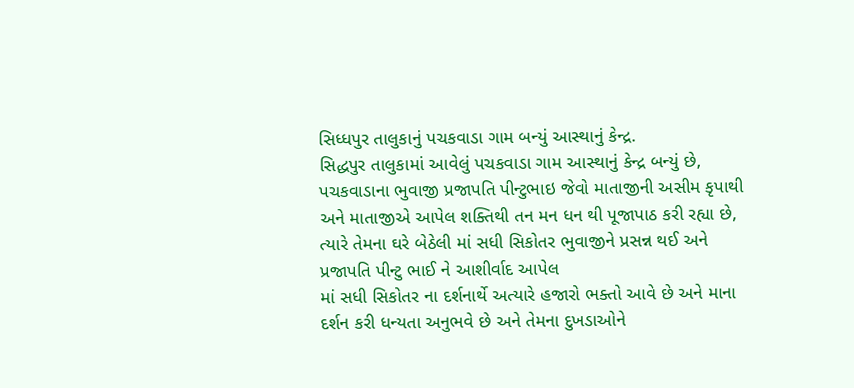સિધ્ધપુર તાલુકાનું પચકવાડા ગામ બન્યું આસ્થાનું કેન્દ્ર.
સિદ્ધપુર તાલુકામાં આવેલું પચકવાડા ગામ આસ્થાનું કેન્દ્ર બન્યું છે, પચકવાડાના ભુવાજી પ્રજાપતિ પીન્ટુભાઇ જેવો માતાજીની અસીમ કૃપાથી અને માતાજીએ આપેલ શક્તિથી તન મન ધન થી પૂજાપાઠ કરી રહ્યા છે, ત્યારે તેમના ઘરે બેઠેલી માં સધી સિકોતર ભુવાજીને પ્રસન્ન થઈ અને પ્રજાપતિ પીન્ટુ ભાઈ ને આશીર્વાદ આપેલ
માં સધી સિકોતર ના દર્શનાર્થે અત્યારે હજારો ભક્તો આવે છે અને માના દર્શન કરી ધન્યતા અનુભવે છે અને તેમના દુખડાઓને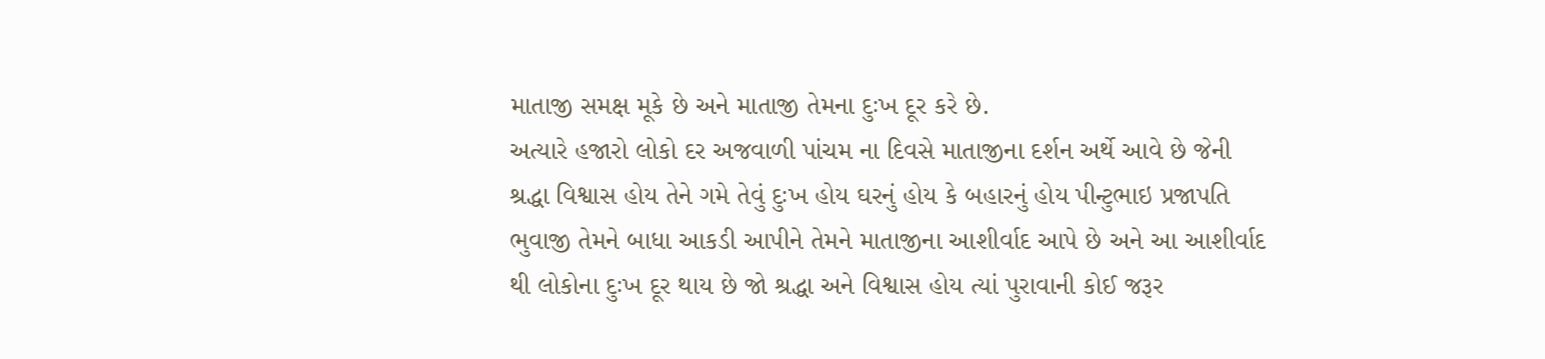માતાજી સમક્ષ મૂકે છે અને માતાજી તેમના દુઃખ દૂર કરે છે.
અત્યારે હજારો લોકો દર અજવાળી પાંચમ ના દિવસે માતાજીના દર્શન અર્થે આવે છે જેની શ્રદ્ધા વિશ્વાસ હોય તેને ગમે તેવું દુઃખ હોય ઘરનું હોય કે બહારનું હોય પીન્ટુભાઇ પ્રજાપતિ ભુવાજી તેમને બાધા આકડી આપીને તેમને માતાજીના આશીર્વાદ આપે છે અને આ આશીર્વાદ થી લોકોના દુઃખ દૂર થાય છે જો શ્રદ્ધા અને વિશ્વાસ હોય ત્યાં પુરાવાની કોઈ જરૂર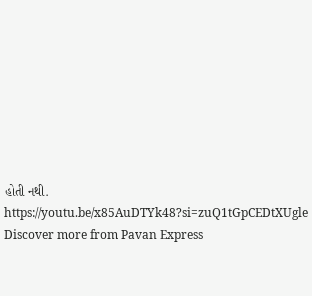હોતી નથી.
https://youtu.be/x85AuDTYk48?si=zuQ1tGpCEDtXUgle
Discover more from Pavan Express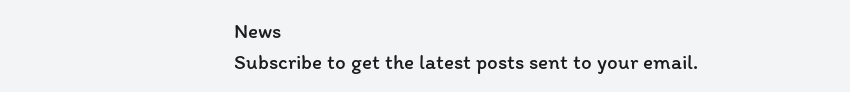News
Subscribe to get the latest posts sent to your email.